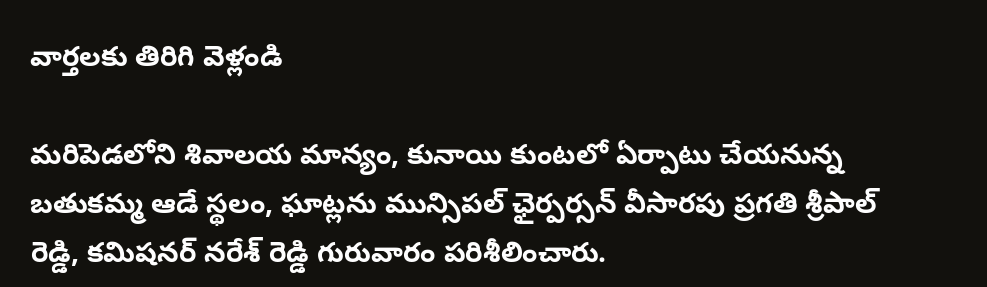వార్తలకు తిరిగి వెళ్లండి

మరిపెడలోని శివాలయ మాన్యం, కునాయి కుంటలో ఏర్పాటు చేయనున్న బతుకమ్మ ఆడే స్థలం, ఘాట్లను మున్సిపల్ ఛైర్పర్సన్ వీసారపు ప్రగతి శ్రీపాల్ రెడ్డి, కమిషనర్ నరేశ్ రెడ్డి గురువారం పరిశీలించారు.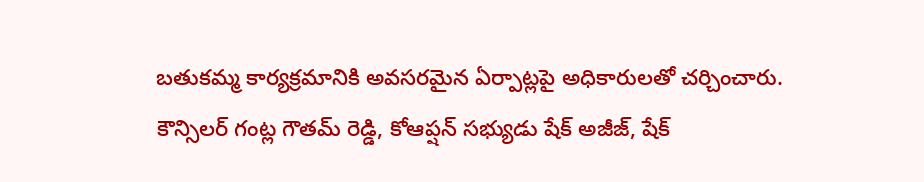బతుకమ్మ కార్యక్రమానికి అవసరమైన ఏర్పాట్లపై అధికారులతో చర్చించారు. కౌన్సిలర్ గంట్ల గౌతమ్ రెడ్డి, కోఆప్షన్ సభ్యుడు షేక్ అజీజ్, షేక్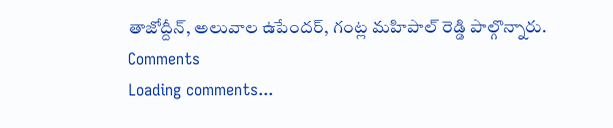తాజోద్దీన్, అలువాల ఉపేందర్, గంట్ల మహిపాల్ రెడ్డి పాల్గొన్నారు.
Comments
Loading comments...